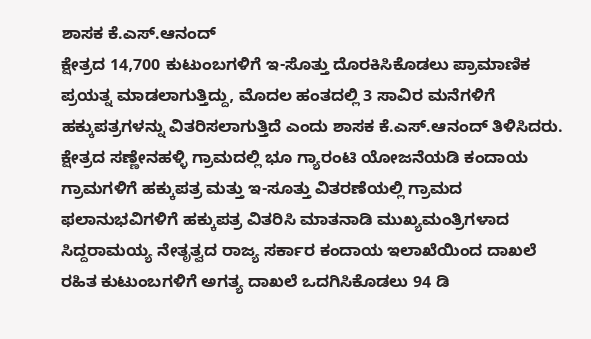ಶಾಸಕ ಕೆ.ಎಸ್.ಆನಂದ್
ಕ್ಷೇತ್ರದ 14,700 ಕುಟುಂಬಗಳಿಗೆ ಇ-ಸೊತ್ತು ದೊರಕಿಸಿಕೊಡಲು ಪ್ರಾಮಾಣಿಕ ಪ್ರಯತ್ನ ಮಾಡಲಾಗುತ್ತಿದ್ದು, ಮೊದಲ ಹಂತದಲ್ಲಿ 3 ಸಾವಿರ ಮನೆಗಳಿಗೆ ಹಕ್ಕುಪತ್ರಗಳನ್ನು ವಿತರಿಸಲಾಗುತ್ತಿದೆ ಎಂದು ಶಾಸಕ ಕೆ.ಎಸ್.ಆನಂದ್ ತಿಳಿಸಿದರು. ಕ್ಷೇತ್ರದ ಸಣ್ಣೇನಹಳ್ಳಿ ಗ್ರಾಮದಲ್ಲಿ ಭೂ ಗ್ಯಾರಂಟಿ ಯೋಜನೆಯಡಿ ಕಂದಾಯ ಗ್ರಾಮಗಳಿಗೆ ಹಕ್ಕುಪತ್ರ ಮತ್ತು ಇ-ಸೂತ್ತು ವಿತರಣೆಯಲ್ಲಿ ಗ್ರಾಮದ ಫಲಾನುಭವಿಗಳಿಗೆ ಹಕ್ಕುಪತ್ರ ವಿತರಿಸಿ ಮಾತನಾಡಿ ಮುಖ್ಯಮಂತ್ರಿಗಳಾದ ಸಿದ್ದರಾಮಯ್ಯ ನೇತೃತ್ವದ ರಾಜ್ಯ ಸರ್ಕಾರ ಕಂದಾಯ ಇಲಾಖೆಯಿಂದ ದಾಖಲೆ ರಹಿತ ಕುಟುಂಬಗಳಿಗೆ ಅಗತ್ಯ ದಾಖಲೆ ಒದಗಿಸಿಕೊಡಲು 94 ಡಿ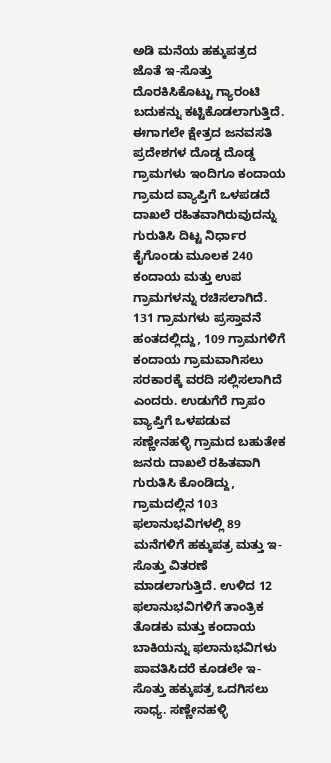ಅಡಿ ಮನೆಯ ಹಕ್ಕುಪತ್ರದ ಜೊತೆ ಇ-ಸೊತ್ತು ದೊರಕಿಸಿಕೊಟ್ಟು ಗ್ಯಾರಂಟಿ ಬದುಕನ್ನು ಕಟ್ಟಿಕೊಡಲಾಗುತ್ತಿದೆ. ಈಗಾಗಲೇ ಕ್ಷೇತ್ರದ ಜನವಸತಿ ಪ್ರದೇಶಗಳ ದೊಡ್ಡ ದೊಡ್ಡ ಗ್ರಾಮಗಳು ಇಂದಿಗೂ ಕಂದಾಯ ಗ್ರಾಮದ ವ್ಯಾಪ್ತಿಗೆ ಒಳಪಡದೆ ದಾಖಲೆ ರಹಿತವಾಗಿರುವುದನ್ನು ಗುರುತಿಸಿ ದಿಟ್ಟ ನಿರ್ಧಾರ ಕೈಗೊಂಡು ಮೂಲಕ 240 ಕಂದಾಯ ಮತ್ತು ಉಪ ಗ್ರಾಮಗಳನ್ನು ರಚಿಸಲಾಗಿದೆ. 131 ಗ್ರಾಮಗಳು ಪ್ರಸ್ತಾವನೆ ಹಂತದಲ್ಲಿದ್ದು, 109 ಗ್ರಾಮಗಳಿಗೆ ಕಂದಾಯ ಗ್ರಾಮವಾಗಿಸಲು ಸರಕಾರಕ್ಕೆ ವರದಿ ಸಲ್ಲಿಸಲಾಗಿದೆ ಎಂದರು. ಉಡುಗೆರೆ ಗ್ರಾಪಂ ವ್ಯಾಪ್ತಿಗೆ ಒಳಪಡುವ ಸಣ್ಣೇನಹಳ್ಳಿ ಗ್ರಾಮದ ಬಹುತೇಕ ಜನರು ದಾಖಲೆ ರಹಿತವಾಗಿ ಗುರುತಿಸಿ ಕೊಂಡಿದ್ದು, ಗ್ರಾಮದಲ್ಲಿನ 103 ಫಲಾನುಭವಿಗಳಲ್ಲಿ 89 ಮನೆಗಳಿಗೆ ಹಕ್ಕುಪತ್ರ ಮತ್ತು ಇ-ಸೊತ್ತು ವಿತರಣೆ ಮಾಡಲಾಗುತ್ತಿದೆ. ಉಳಿದ 12 ಫಲಾನುಭವಿಗಳಿಗೆ ತಾಂತ್ರಿಕ ತೊಡಕು ಮತ್ತು ಕಂದಾಯ ಬಾಕಿಯನ್ನು ಫಲಾನುಭವಿಗಳು ಪಾವತಿಸಿದರೆ ಕೂಡಲೇ ಇ- ಸೊತ್ತು ಹಕ್ಕುಪತ್ರ ಒದಗಿಸಲು ಸಾಧ್ಯ. ಸಣ್ಣೇನಹಳ್ಳಿ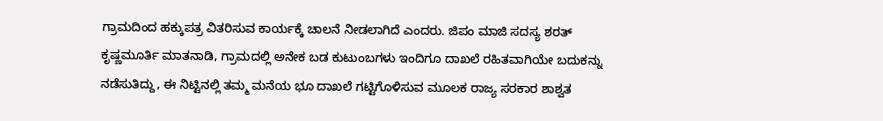ಗ್ರಾಮದಿಂದ ಹಕ್ಕುಪತ್ರ ವಿತರಿಸುವ ಕಾರ್ಯಕ್ಕೆ ಚಾಲನೆ ನೀಡಲಾಗಿದೆ ಎಂದರು. ಜಿಪಂ ಮಾಜಿ ಸದಸ್ಯ ಶರತ್ ಕೃಷ್ಣಮೂರ್ತಿ ಮಾತನಾಡಿ, ಗ್ರಾಮದಲ್ಲಿ ಅನೇಕ ಬಡ ಕುಟುಂಬಗಳು ಇಂದಿಗೂ ದಾಖಲೆ ರಹಿತವಾಗಿಯೇ ಬದುಕನ್ನು ನಡೆಸುತಿದ್ದು, ಈ ನಿಟ್ಟಿನಲ್ಲಿ ತಮ್ಮ ಮನೆಯ ಭೂ ದಾಖಲೆ ಗಟ್ಟಿಗೊಳಿಸುವ ಮೂಲಕ ರಾಜ್ಯ ಸರಕಾರ ಶಾಶ್ವತ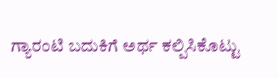ಗ್ಯಾರಂಟಿ ಬದುಕಿಗೆ ಅರ್ಥ ಕಲ್ಪಿಸಿಕೊಟ್ಟು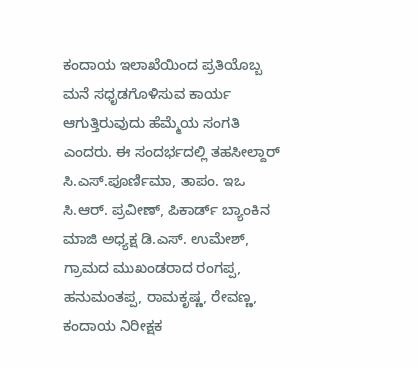ಕಂದಾಯ ಇಲಾಖೆಯಿಂದ ಪ್ರತಿಯೊಬ್ಬ ಮನೆ ಸಧೃಡಗೊಳಿಸುವ ಕಾರ್ಯ ಆಗುತ್ತಿರುವುದು ಹೆಮ್ಮೆಯ ಸಂಗತಿ ಎಂದರು. ಈ ಸಂದರ್ಭದಲ್ಲಿ ತಹಸೀಲ್ದಾರ್ ಸಿ.ಎಸ್.ಪೂರ್ಣಿಮಾ, ತಾಪಂ. ಇಒ ಸಿ.ಆರ್. ಪ್ರವೀಣ್, ಪಿಕಾರ್ಡ್ ಬ್ಯಾಂಕಿನ ಮಾಜಿ ಅಧ್ಯಕ್ಷ ಡಿ.ಎಸ್. ಉಮೇಶ್, ಗ್ರಾಮದ ಮುಖಂಡರಾದ ರಂಗಪ್ಪ, ಹನುಮಂತಪ್ಪ, ರಾಮಕೃಷ್ಣ, ರೇವಣ್ಣ, ಕಂದಾಯ ನಿರೀಕ್ಷಕ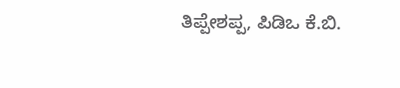ತಿಪ್ಪೇಶಪ್ಪ, ಪಿಡಿಒ ಕೆ.ಬಿ.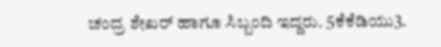ಚಂದ್ರ ಶೇಖರ್ ಹಾಗೂ ಸಿಬ್ಬಂದಿ ಇದ್ದರು. 5ಕೆಕೆಡಿಯು3.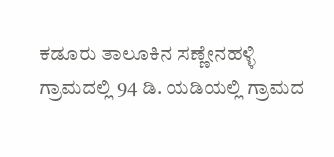ಕಡೂರು ತಾಲೂಕಿನ ಸಣ್ಣೇನಹಳ್ಳಿ ಗ್ರಾಮದಲ್ಲಿ 94 ಡಿ. ಯಡಿಯಲ್ಲಿ ಗ್ರಾಮದ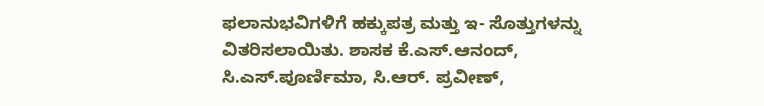ಫಲಾನುಭವಿಗಳಿಗೆ ಹಕ್ಕುಪತ್ರ ಮತ್ತು ಇ- ಸೊತ್ತುಗಳನ್ನು ವಿತರಿಸಲಾಯಿತು. ಶಾಸಕ ಕೆ.ಎಸ್.ಆನಂದ್, ಸಿ.ಎಸ್.ಪೂರ್ಣಿಮಾ, ಸಿ.ಆರ್. ಪ್ರವೀಣ್,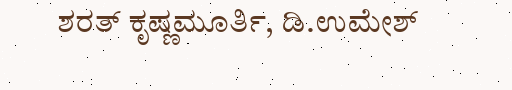ಶರತ್ ಕೃಷ್ಣಮೂರ್ತಿ, ಡಿ.ಉಮೇಶ್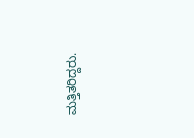ಮತ್ತಿತರಿದ್ದರು.